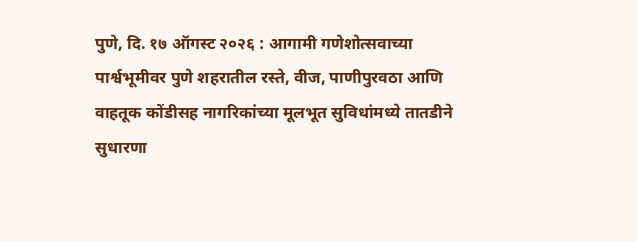पुणे, दि. १७ ऑगस्ट २०२६ : आगामी गणेशोत्सवाच्या पार्श्वभूमीवर पुणे शहरातील रस्ते, वीज, पाणीपुरवठा आणि वाहतूक कोंडीसह नागरिकांच्या मूलभूत सुविधांमध्ये तातडीने सुधारणा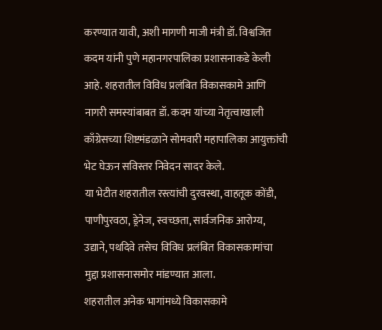करण्यात यावी, अशी मागणी माजी मंत्री डॉ. विश्वजित कदम यांनी पुणे महानगरपालिका प्रशासनाकडे केली आहे. शहरातील विविध प्रलंबित विकासकामे आणि नागरी समस्यांबाबत डॉ. कदम यांच्या नेतृत्वाखाली काँग्रेसच्या शिष्टमंडळाने सोमवारी महापालिका आयुक्तांची भेट घेऊन सविस्तर निवेदन सादर केले.
या भेटीत शहरातील रस्त्यांची दुरवस्था, वाहतूक कोंडी, पाणीपुरवठा, ड्रेनेज, स्वच्छता, सार्वजनिक आरोग्य, उद्याने, पथदिवे तसेच विविध प्रलंबित विकासकामांचा मुद्दा प्रशासनासमोर मांडण्यात आला.
शहरातील अनेक भागांमध्ये विकासकामे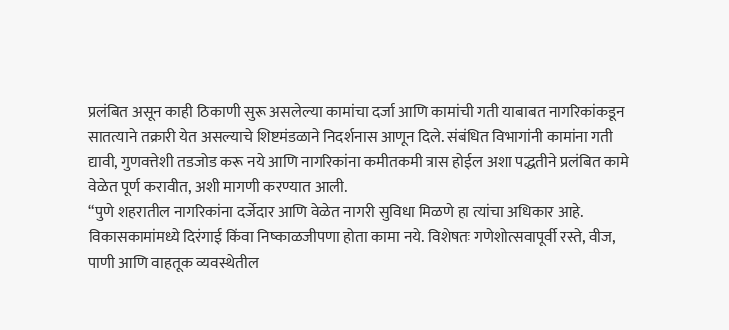प्रलंबित असून काही ठिकाणी सुरू असलेल्या कामांचा दर्जा आणि कामांची गती याबाबत नागरिकांकडून सातत्याने तक्रारी येत असल्याचे शिष्टमंडळाने निदर्शनास आणून दिले. संबंधित विभागांनी कामांना गती द्यावी, गुणवत्तेशी तडजोड करू नये आणि नागरिकांना कमीतकमी त्रास होईल अशा पद्धतीने प्रलंबित कामे वेळेत पूर्ण करावीत, अशी मागणी करण्यात आली.
“पुणे शहरातील नागरिकांना दर्जेदार आणि वेळेत नागरी सुविधा मिळणे हा त्यांचा अधिकार आहे. विकासकामांमध्ये दिरंगाई किंवा निष्काळजीपणा होता कामा नये. विशेषतः गणेशोत्सवापूर्वी रस्ते, वीज, पाणी आणि वाहतूक व्यवस्थेतील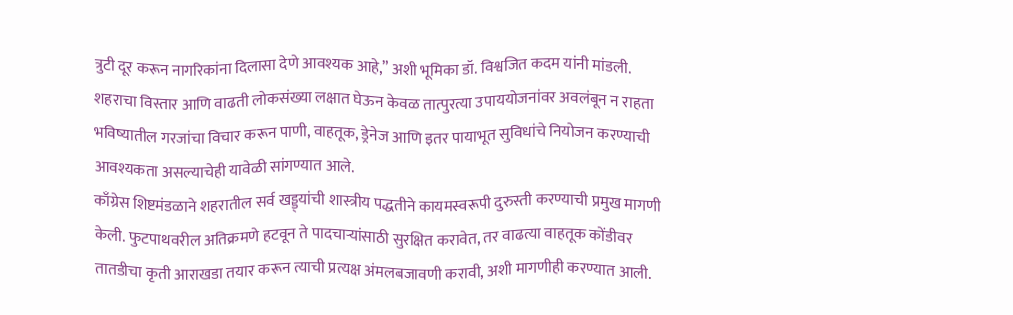त्रुटी दूर करून नागरिकांना दिलासा देणे आवश्यक आहे,” अशी भूमिका डॉ. विश्वजित कदम यांनी मांडली.
शहराचा विस्तार आणि वाढती लोकसंख्या लक्षात घेऊन केवळ तात्पुरत्या उपाययोजनांवर अवलंबून न राहता भविष्यातील गरजांचा विचार करून पाणी, वाहतूक, ड्रेनेज आणि इतर पायाभूत सुविधांचे नियोजन करण्याची आवश्यकता असल्याचेही यावेळी सांगण्यात आले.
काँग्रेस शिष्टमंडळाने शहरातील सर्व खड्ड्यांची शास्त्रीय पद्धतीने कायमस्वरूपी दुरुस्ती करण्याची प्रमुख मागणी केली. फुटपाथवरील अतिक्रमणे हटवून ते पादचाऱ्यांसाठी सुरक्षित करावेत, तर वाढत्या वाहतूक कोंडीवर तातडीचा कृती आराखडा तयार करून त्याची प्रत्यक्ष अंमलबजावणी करावी, अशी मागणीही करण्यात आली.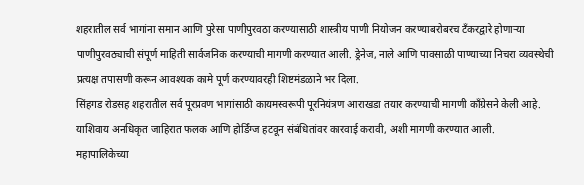शहरातील सर्व भागांना समान आणि पुरेसा पाणीपुरवठा करण्यासाठी शास्त्रीय पाणी नियोजन करण्याबरोबरच टँकरद्वारे होणाऱ्या पाणीपुरवठ्याची संपूर्ण माहिती सार्वजनिक करण्याची मागणी करण्यात आली. ड्रेनेज, नाले आणि पावसाळी पाण्याच्या निचरा व्यवस्थेची प्रत्यक्ष तपासणी करून आवश्यक कामे पूर्ण करण्यावरही शिष्टमंडळाने भर दिला.
सिंहगड रोडसह शहरातील सर्व पूरप्रवण भागांसाठी कायमस्वरूपी पूरनियंत्रण आराखडा तयार करण्याची मागणी काँग्रेसने केली आहे. याशिवाय अनधिकृत जाहिरात फलक आणि होर्डिंग्ज हटवून संबंधितांवर कारवाई करावी, अशी मागणी करण्यात आली.
महापालिकेच्या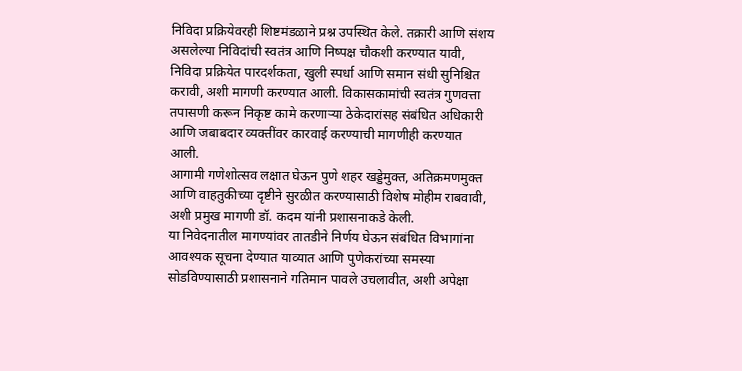निविदा प्रक्रियेवरही शिष्टमंडळाने प्रश्न उपस्थित केले. तक्रारी आणि संशय असलेल्या निविदांची स्वतंत्र आणि निष्पक्ष चौकशी करण्यात यावी, निविदा प्रक्रियेत पारदर्शकता, खुली स्पर्धा आणि समान संधी सुनिश्चित करावी, अशी मागणी करण्यात आली. विकासकामांची स्वतंत्र गुणवत्ता तपासणी करून निकृष्ट कामे करणाऱ्या ठेकेदारांसह संबंधित अधिकारी आणि जबाबदार व्यक्तींवर कारवाई करण्याची मागणीही करण्यात आली.
आगामी गणेशोत्सव लक्षात घेऊन पुणे शहर खड्डेमुक्त, अतिक्रमणमुक्त आणि वाहतुकीच्या दृष्टीने सुरळीत करण्यासाठी विशेष मोहीम राबवावी, अशी प्रमुख मागणी डॉ. कदम यांनी प्रशासनाकडे केली.
या निवेदनातील मागण्यांवर तातडीने निर्णय घेऊन संबंधित विभागांना आवश्यक सूचना देण्यात याव्यात आणि पुणेकरांच्या समस्या सोडविण्यासाठी प्रशासनाने गतिमान पावले उचलावीत, अशी अपेक्षा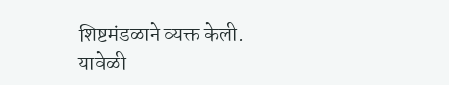शिष्टमंडळाने व्यक्त केली.
यावेळी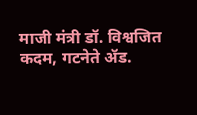माजी मंत्री डॉ. विश्वजित कदम, गटनेते ॲड.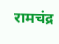रामचंद्र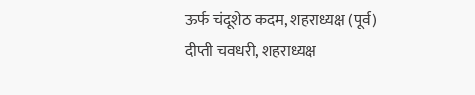ऊर्फ चंदूशेठ कदम, शहराध्यक्ष (पूर्व) दीप्ती चवधरी, शहराध्यक्ष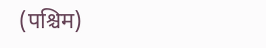(पश्चिम)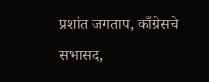प्रशांत जगताप, काँग्रेसचे सभासद,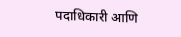पदाधिकारी आणि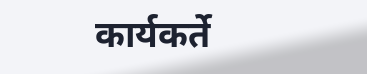कार्यकर्ते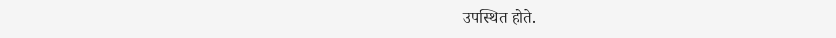उपस्थित होते.